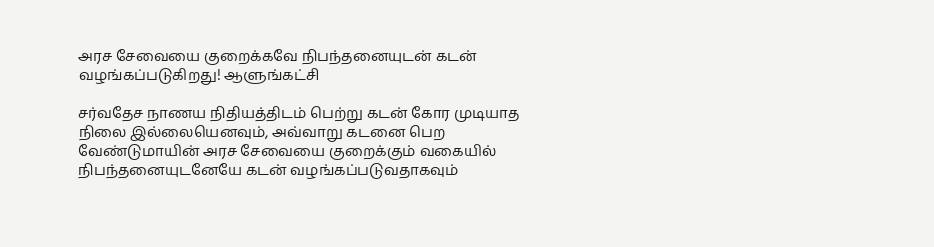அரச சேவையை குறைக்கவே நிபந்தனையுடன் கடன் வழங்கப்படுகிறது! ஆளுங்கட்சி

சர்வதேச நாணய நிதியத்திடம் பெற்று கடன் கோர முடியாத நிலை இல்லையெனவும், அவ்வாறு கடனை பெற வேண்டுமாயின் அரச சேவையை குறைக்கும் வகையில் நிபந்தனையுடனேயே கடன் வழங்கப்படுவதாகவும்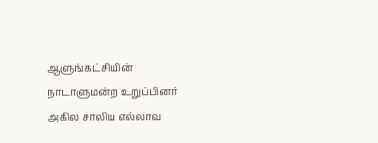ஆளுங்கட்சியின் நாடாளுமன்ற உறுப்பினர் அகில சாலிய எல்லாவ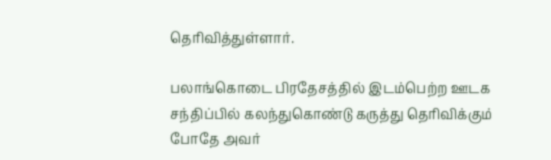தெரிவித்துள்ளார்.

பலாங்கொடை பிரதேசத்தில் இடம்பெற்ற ஊடக சந்திப்பில் கலந்துகொண்டு கருத்து தெரிவிக்கும் போதே அவர்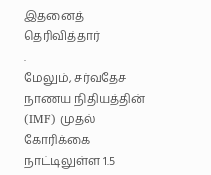இதனைத் தெரிவித்தார்
.
மேலும், சர்வதேச நாணய நிதியத்தின் (IMF) முதல் கோரிக்கை நாட்டிலுள்ள 1.5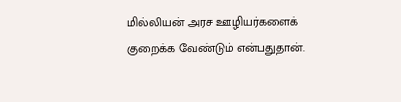மில்லியன் அரச ஊழியர்களைக் குறைக்க வேண்டும் என்பதுதான்.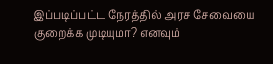இப்படிப்பட்ட நேரத்தில் அரச சேவையை குறைக்க முடியுமா? எனவும்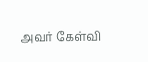அவர் கேள்வி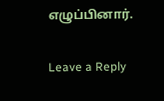எழுப்பினார்.

Leave a Reply